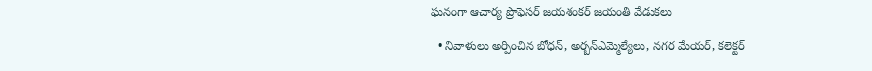ఘనంగా ఆచార్య ప్రొఫెసర్ జయశంకర్ జయంతి వేడుకలు

  • నివాళులు అర్పించిన బోధన్, అర్బన్ఎమ్మెల్యేలు, నగర మేయర్, కలెక్టర్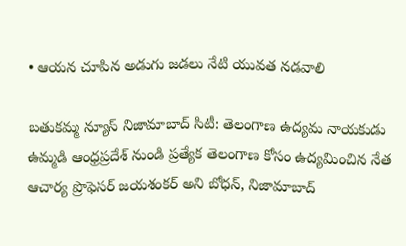• ఆయన చూపిన అడుగు జడలు నేటి యువత నడవాలి

బతుకమ్మ న్యూస్ నిజామాబాద్ సిటీ: తెలంగాణ ఉద్యమ నాయకుడు ఉమ్మడి ఆంధ్రప్రదేశ్ నుండి ప్రత్యేక తెలంగాణ కోసం ఉద్యమించిన నేత ఆచార్య ప్రొఫెసర్ జయశంకర్ అని బోధన్, నిజామాబాద్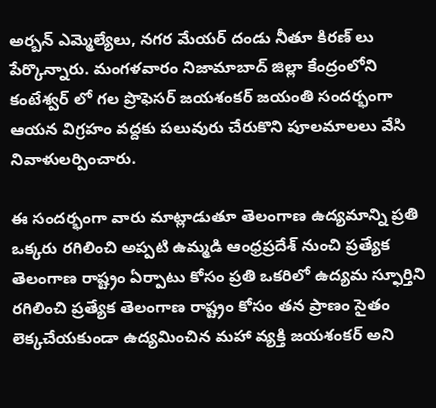అర్బన్ ఎమ్మెల్యేలు, నగర మేయర్ దండు నీతూ కిరణ్ లు పేర్కొన్నారు. మంగళవారం నిజామాబాద్ జిల్లా కేంద్రంలోని కంటేశ్వర్ లో గల ప్రొఫెసర్ జయశంకర్ జయంతి సందర్భంగా ఆయన విగ్రహం వద్దకు పలువురు చేరుకొని పూలమాలలు వేసి నివాళులర్పించారు.

ఈ సందర్భంగా వారు మాట్లాడుతూ తెలంగాణ ఉద్యమాన్ని ప్రతి ఒక్కరు రగిలించి అప్పటి ఉమ్మడి ఆంధ్రప్రదేశ్ నుంచి ప్రత్యేక తెలంగాణ రాష్ట్రం ఏర్పాటు కోసం ప్రతి ఒకరిలో ఉద్యమ స్ఫూర్తిని రగిలించి ప్రత్యేక తెలంగాణ రాష్ట్రం కోసం తన ప్రాణం సైతం లెక్కచేయకుండా ఉద్యమించిన మహా వ్యక్తి జయశంకర్ అని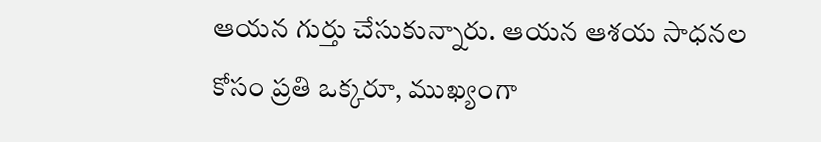ఆయన గుర్తు చేసుకున్నారు. ఆయన ఆశయ సాధనల కోసం ప్రతి ఒక్కరూ, ముఖ్యంగా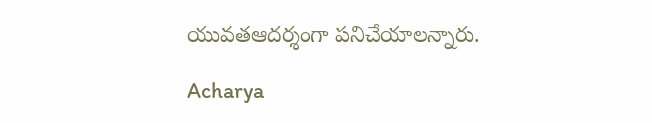యువతఆదర్శంగా పనిచేయాలన్నారు.

Acharya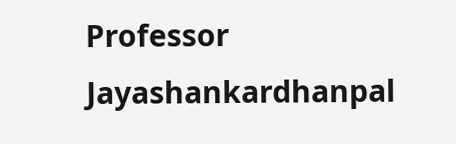Professor Jayashankardhanpal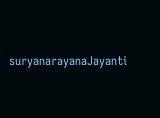suryanarayanaJayanti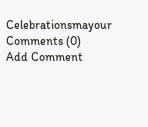Celebrationsmayour
Comments (0)
Add Comment